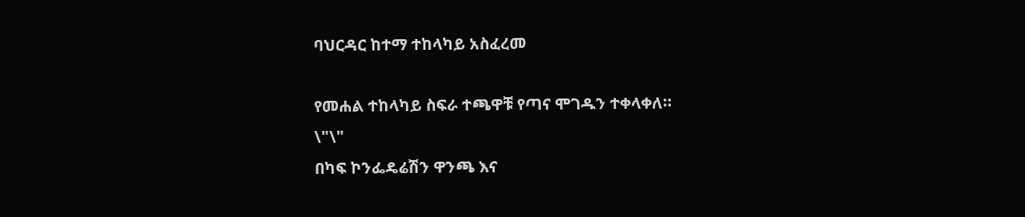ባህርዳር ከተማ ተከላካይ አስፈረመ

የመሐል ተከላካይ ስፍራ ተጫዋቹ የጣና ሞገዱን ተቀላቀለ።
\"\"
በካፍ ኮንፌዴሬሽን ዋንጫ እና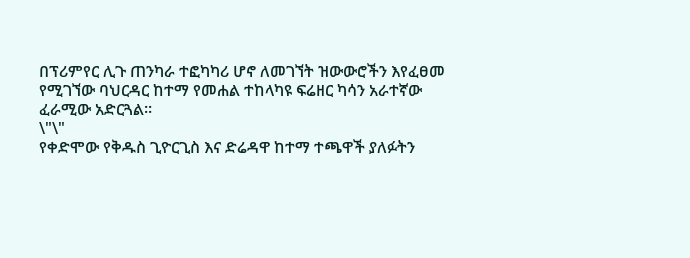በፕሪምየር ሊጉ ጠንካራ ተፎካካሪ ሆኖ ለመገኘት ዝውውሮችን እየፈፀመ የሚገኘው ባህርዳር ከተማ የመሐል ተከላካዩ ፍሬዘር ካሳን አራተኛው ፈራሚው አድርጓል።
\"\"
የቀድሞው የቅዱስ ጊዮርጊስ እና ድሬዳዋ ከተማ ተጫዋች ያለፉትን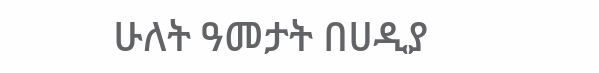ሁለት ዓመታት በሀዲያ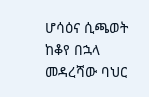ሆሳዕና ሲጫወት ከቆየ በኋላ መዳረሻው ባህር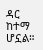ዳር ከተማ ሆኗል።